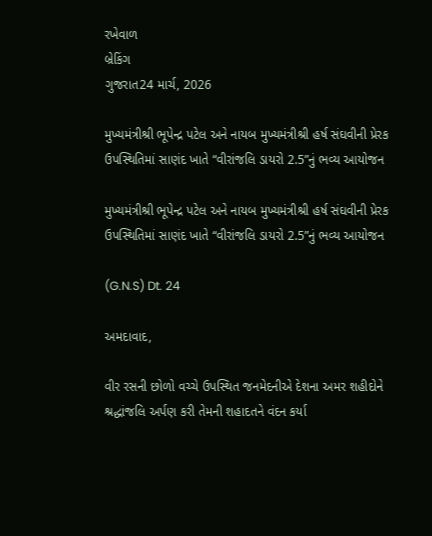રખેવાળ
બ્રેકિંગ
ગુજરાત24 માર્ચ, 2026

મુખ્યમંત્રીશ્રી ભૂપેન્દ્ર પટેલ અને નાયબ મુખ્યમંત્રીશ્રી હર્ષ સંઘવીની પ્રેરક ઉપસ્થિતિમાં સાણંદ ખાતે “વીરાંજલિ ડાયરો 2.5”નું ભવ્ય આયોજન

મુખ્યમંત્રીશ્રી ભૂપેન્દ્ર પટેલ અને નાયબ મુખ્યમંત્રીશ્રી હર્ષ સંઘવીની પ્રેરક ઉપસ્થિતિમાં સાણંદ ખાતે “વીરાંજલિ ડાયરો 2.5”નું ભવ્ય આયોજન

(G.N.S) Dt. 24

અમદાવાદ,

વીર રસની છોળો વચ્ચે ઉપસ્થિત જનમેદનીએ દેશના અમર શહીદોને શ્રદ્ધાંજલિ અર્પણ કરી તેમની શહાદતને વંદન કર્યા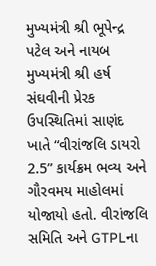મુખ્યમંત્રી શ્રી ભૂપેન્દ્ર પટેલ અને નાયબ મુખ્યમંત્રી શ્રી હર્ષ સંઘવીની પ્રેરક ઉપસ્થિતિમાં સાણંદ ખાતે “વીરાંજલિ ડાયરો 2.5” કાર્યક્રમ ભવ્ય અને ગૌરવમય માહોલમાં યોજાયો હતો. વીરાંજલિ સમિતિ અને GTPLના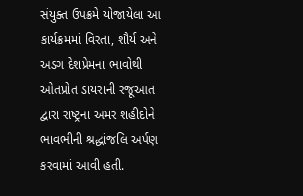સંયુક્ત ઉપક્રમે યોજાયેલા આ કાર્યક્રમમાં વિરતા, શૌર્ય અને અડગ દેશપ્રેમના ભાવોથી ઓતપ્રોત ડાયરાની રજૂઆત દ્વારા રાષ્ટ્રના અમર શહીદોને ભાવભીની શ્રદ્ધાંજલિ અર્પણ કરવામાં આવી હતી.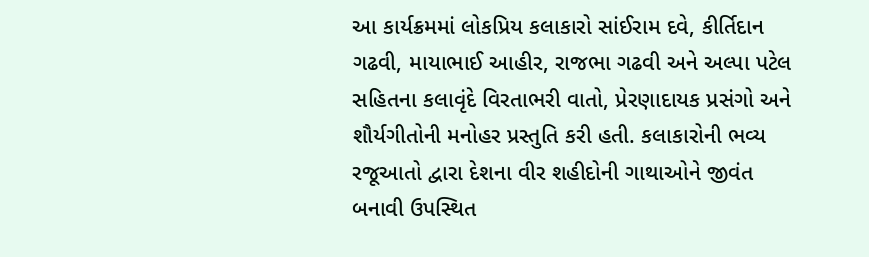આ કાર્યક્રમમાં લોકપ્રિય કલાકારો સાંઈરામ દવે, કીર્તિદાન ગઢવી, માયાભાઈ આહીર, રાજભા ગઢવી અને અલ્પા પટેલ સહિતના કલાવૃંદે વિરતાભરી વાતો, પ્રેરણાદાયક પ્રસંગો અને શૌર્યગીતોની મનોહર પ્રસ્તુતિ કરી હતી. કલાકારોની ભવ્ય રજૂઆતો દ્વારા દેશના વીર શહીદોની ગાથાઓને જીવંત બનાવી ઉપસ્થિત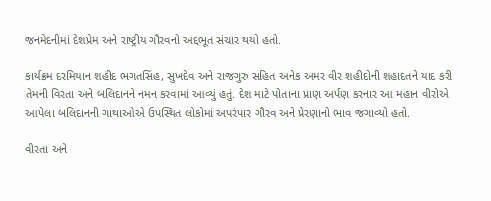જનમેદનીમાં દેશપ્રેમ અને રાષ્ટ્રીય ગૌરવનો અદ્દભૂત સંચાર થયો હતો.

કાર્યક્રમ દરમિયાન શહીદ ભગતસિંહ, સુખદેવ અને રાજગુરુ સહિત અનેક અમર વીર શહીદોની શહાદતને યાદ કરી તેમની વિરતા અને બલિદાનને નમન કરવામાં આવ્યું હતું. દેશ માટે પોતાના પ્રાણ અર્પણ કરનાર આ મહાન વીરોએ આપેલા બલિદાનની ગાથાઓએ ઉપસ્થિત લોકોમાં અપરંપાર ગૌરવ અને પ્રેરણાનો ભાવ જગાવ્યો હતો.

વીરતા અને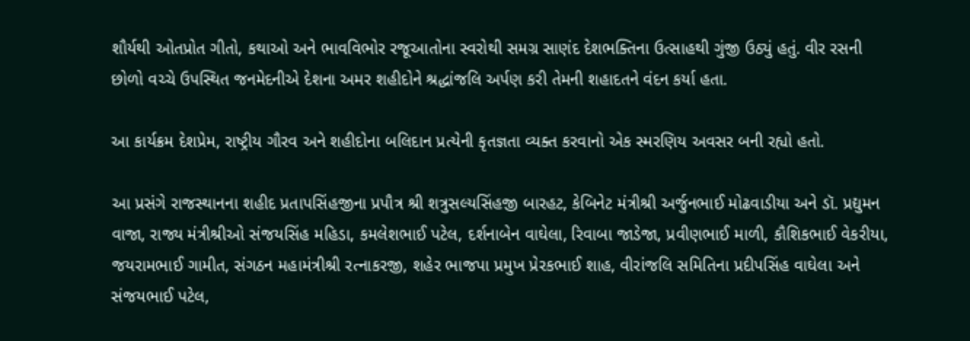શૌર્યથી ઓતપ્રોત ગીતો, કથાઓ અને ભાવવિભોર રજૂઆતોના સ્વરોથી સમગ્ર સાણંદ દેશભક્તિના ઉત્સાહથી ગુંજી ઉઠ્યું હતું. વીર રસની છોળો વચ્ચે ઉપસ્થિત જનમેદનીએ દેશના અમર શહીદોને શ્રદ્ધાંજલિ અર્પણ કરી તેમની શહાદતને વંદન કર્યા હતા.

આ કાર્યક્રમ દેશપ્રેમ, રાષ્ટ્રીય ગૌરવ અને શહીદોના બલિદાન પ્રત્યેની કૃતજ્ઞતા વ્યક્ત કરવાનો એક સ્મરણિય અવસર બની રહ્યો હતો.

આ પ્રસંગે રાજસ્થાનના શહીદ પ્રતાપસિંહજીના પ્રપૌત્ર શ્રી શત્રુસલ્યસિંહજી બારહટ, કેબિનેટ મંત્રીશ્રી અર્જુનભાઈ મોઢવાડીયા અને ડૉ. પ્રદ્યુમન વાજા, રાજ્ય મંત્રીશ્રીઓ સંજયસિંહ મહિડા, કમલેશભાઈ પટેલ, દર્શનાબેન વાઘેલા, રિવાબા જાડેજા, પ્રવીણભાઈ માળી, કૌશિકભાઈ વેકરીયા, જયરામભાઈ ગામીત, સંગઠન મહામંત્રીશ્રી રત્નાકરજી, શહેર ભાજપા પ્રમુખ પ્રેરકભાઈ શાહ, વીરાંજલિ સમિતિના પ્રદીપસિંહ વાઘેલા અને સંજયભાઈ પટેલ,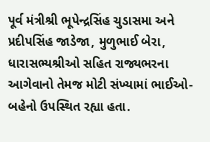પૂર્વ મંત્રીશ્રી ભૂપેન્દ્રસિંહ ચુડાસમા અને પ્રદીપસિંહ જાડેજા, મુળુભાઈ બેરા, ધારાસભ્યશ્રીઓ સહિત રાજ્યભરના આગેવાનો તેમજ મોટી સંખ્યામાં ભાઈઓ-બહેનો ઉપસ્થિત રહ્યા હતા.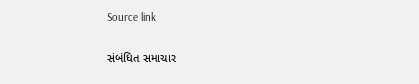Source link

સંબંધિત સમાચાર